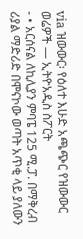via ዝውውር፡ የዕለተ እሁድ አጫጭር የዝውውር ወሬዎች — ኢትዮአዲስ ስፖርት
- • አርሰናል ለኪሊያን ምባፔ 125 ሚ.ፓ. በማቅረብ ሪያል ማድሪድ በሞናኮው ወጣት አጥቂ ላይ ያለውን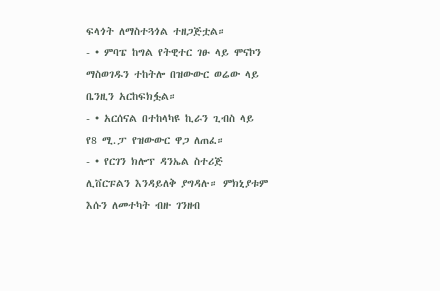ፍላጎት ለማስተጓጎል ተዘጋጅቷል።
- • ምባፔ ከግል የትዊተር ገፁ ላይ ሞናኮን ማስወገዱን ተከትሎ በዝውውር ወሬው ላይ ቤንዚን አርከፍክፏል።
- • አርሰናል በተከላካዩ ኪራን ጊብስ ላይ የ8 ሚ.ፓ የዝውውር ዋጋ ለጠፈ።
- • የርገን ክሎፕ ዳንኤል ስተሪጅ ሊቨርፑልን እንዳይለቅ ያግዳሉ። ምክኒያቱም እሱን ለመተካት ብዙ ገንዘብ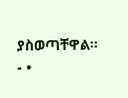ያስወጣቸዋል።
- •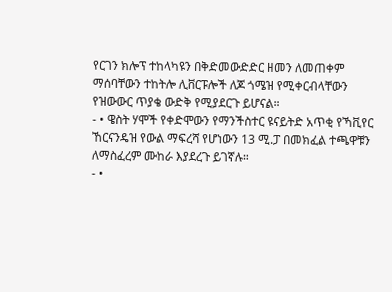የርገን ክሎፕ ተከላካዩን በቅድመውድድር ዘመን ለመጠቀም ማሰባቸውን ተከትሎ ሊቨርፑሎች ለጆ ጎሜዝ የሚቀርብላቸውን የዝውውር ጥያቄ ውድቅ የሚያደርጉ ይሆናል።
- • ዌስት ሃሞች የቀድሞውን የማንችስተር ዩናይትድ አጥቂ የኻቪየር ኸርናንዴዝ የውል ማፍረሻ የሆነውን 13 ሚ.ፓ በመክፈል ተጫዋቹን ለማስፈረም ሙከራ እያደረጉ ይገኛሉ።
- •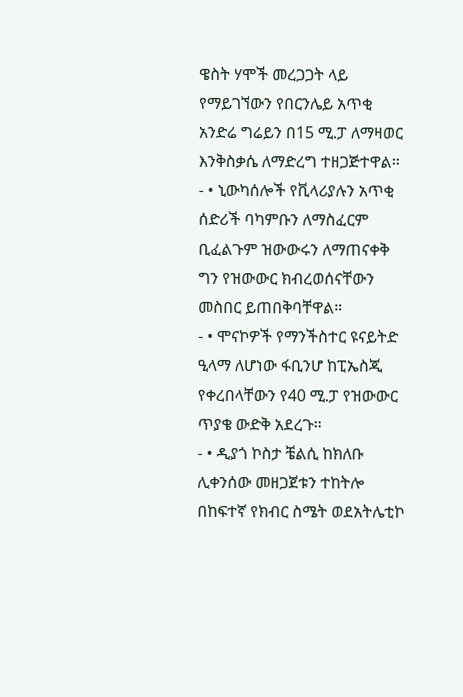ዌስት ሃሞች መረጋጋት ላይ የማይገኘውን የበርንሌይ አጥቂ አንድሬ ግሬይን በ15 ሚ.ፓ ለማዛወር እንቅስቃሴ ለማድረግ ተዘጋጅተዋል።
- • ኒውካሰሎች የቪላሪያሉን አጥቂ ሰድሪች ባካምቡን ለማስፈርም ቢፈልጉም ዝውውሩን ለማጠናቀቅ ግን የዝውውር ክብረወሰናቸውን መስበር ይጠበቅባቸዋል።
- • ሞናኮዎች የማንችስተር ዩናይትድ ዒላማ ለሆነው ፋቢንሆ ከፒኤስጂ የቀረበላቸውን የ40 ሚ.ፓ የዝውውር ጥያቄ ውድቅ አደረጉ።
- • ዲያጎ ኮስታ ቼልሲ ከክለቡ ሊቀንሰው መዘጋጀቱን ተከትሎ በከፍተኛ የክብር ስሜት ወደአትሌቲኮ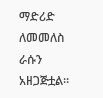ማድሪድ ለመመለስ ራሱን አዘጋጅቷል።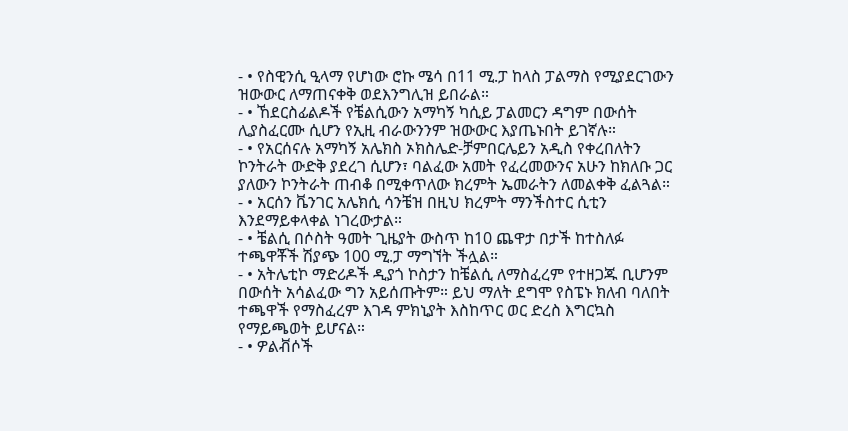- • የስዊንሲ ዒላማ የሆነው ሮኩ ሜሳ በ11 ሚ.ፓ ከላስ ፓልማስ የሚያደርገውን ዝውውር ለማጠናቀቅ ወደእንግሊዝ ይበራል።
- • ኸደርስፊልዶች የቼልሲውን አማካኝ ካሲይ ፓልመርን ዳግም በውሰት ሊያስፈርሙ ሲሆን የኢዚ ብራውንንም ዝውውር እያጤኑበት ይገኛሉ።
- • የአርሰናሉ አማካኝ አሌክስ ኦክስሌድ-ቻምበርሌይን አዲስ የቀረበለትን ኮንትራት ውድቅ ያደረገ ሲሆን፣ ባልፈው አመት የፈረመውንና አሁን ከክለቡ ጋር ያለውን ኮንትራት ጠብቆ በሚቀጥለው ክረምት ኤመራትን ለመልቀቅ ፈልጓል።
- • አርሰን ቬንገር አሌክሲ ሳንቼዝ በዚህ ክረምት ማንችስተር ሲቲን እንደማይቀላቀል ነገረውታል።
- • ቼልሲ በሶስት ዓመት ጊዜያት ውስጥ ከ10 ጨዋታ በታች ከተስለፉ ተጫዋቾች ሽያጭ 100 ሚ.ፓ ማግኘት ችሏል።
- • አትሌቲኮ ማድሪዶች ዲያጎ ኮስታን ከቼልሲ ለማስፈረም የተዘጋጁ ቢሆንም በውሰት አሳልፈው ግን አይሰጡትም። ይህ ማለት ደግሞ የስፔኑ ክለብ ባለበት ተጫዋች የማስፈረም እገዳ ምክኒያት እስከጥር ወር ድረስ እግርኳስ የማይጫወት ይሆናል።
- • ዎልቭሶች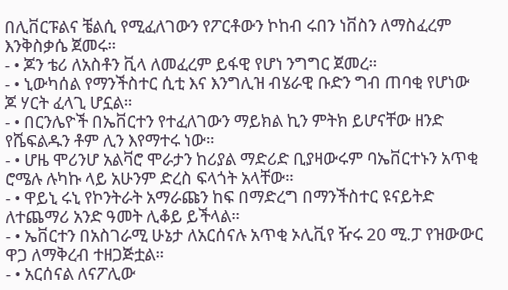በሊቨርፑልና ቼልሲ የሚፈለገውን የፖርቶውን ኮከብ ሩበን ነቨስን ለማስፈረም እንቅስቃሴ ጀመሩ።
- • ጆን ቴሪ ለአስቶን ቪላ ለመፈረም ይፋዊ የሆነ ንግግር ጀመረ።
- • ኒውካሰል የማንችስተር ሲቲ እና እንግሊዝ ብሄራዊ ቡድን ግብ ጠባቂ የሆነው ጆ ሃርት ፈላጊ ሆኗል።
- • በርንሌዮች በኤቨርተን የተፈለገውን ማይክል ኪን ምትክ ይሆናቸው ዘንድ የሼፍልዱን ቶም ሊን እየማተሩ ነው።
- • ሆዜ ሞሪንሆ አልቫሮ ሞራታን ከሪያል ማድሪድ ቢያዛውሩም ባኤቨርተኑን አጥቂ ሮሜሉ ሉካኩ ላይ አሁንም ድረስ ፍላጎት አላቸው።
- • ዋይኒ ሩኒ የኮንትራት አማራጩን ከፍ በማድረግ በማንችስተር ዩናይትድ ለተጨማሪ አንድ ዓመት ሊቆይ ይችላል።
- • ኤቨርተን በአስገራሚ ሁኔታ ለአርሰናሉ አጥቂ ኦሊቪየ ዥሩ 20 ሚ.ፓ የዝውውር ዋጋ ለማቅረብ ተዘጋጅቷል።
- • አርሰናል ለናፖሊው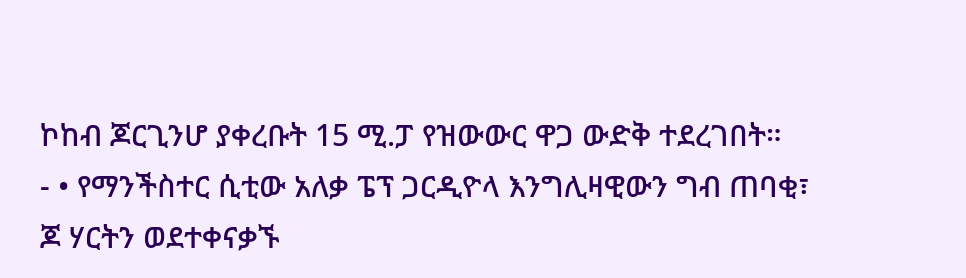ኮከብ ጆርጊንሆ ያቀረቡት 15 ሚ.ፓ የዝውውር ዋጋ ውድቅ ተደረገበት።
- • የማንችስተር ሲቲው አለቃ ፔፕ ጋርዲዮላ እንግሊዛዊውን ግብ ጠባቂ፣ ጆ ሃርትን ወደተቀናቃኙ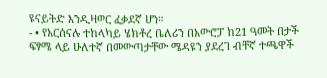ዩናይትድ እንዲዛወር ፈቃደኛ ሆነ።
- • የአርሰናሉ ተከላካይ ሄክቶረ ቤለሪን በአውሮፓ ከ21 ዓመት በታች ፍፃሜ ላይ ሁለተኛ በመውጣታቸው ሜዳዩን ያደረገ ብቸኛ ተጫዋች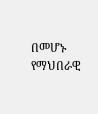በመሆኑ የማህበራዊ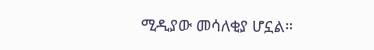ሚዲያው መሳለቂያ ሆኗል።